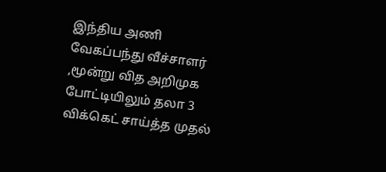இந்திய அணி வேகப்பந்து வீச்சாளர் ,மூன்று வித அறிமுக போட்டியிலும் தலா 3 விக்கெட் சாய்த்த முதல்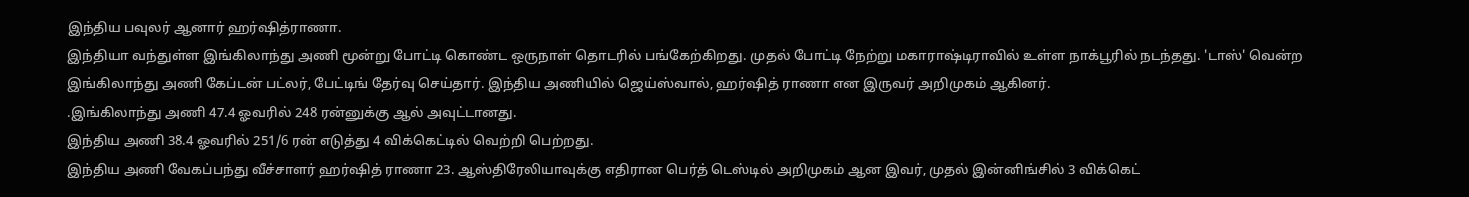இந்திய பவுலர் ஆனார் ஹர்ஷித்ராணா.
இந்தியா வந்துள்ள இங்கிலாந்து அணி மூன்று போட்டி கொண்ட ஒருநாள் தொடரில் பங்கேற்கிறது. முதல் போட்டி நேற்று மகாராஷ்டிராவில் உள்ள நாக்பூரில் நடந்தது. 'டாஸ்' வென்ற இங்கிலாந்து அணி கேப்டன் பட்லர், பேட்டிங் தேர்வு செய்தார். இந்திய அணியில் ஜெய்ஸ்வால், ஹர்ஷித் ராணா என இருவர் அறிமுகம் ஆகினர்.
.இங்கிலாந்து அணி 47.4 ஓவரில் 248 ரன்னுக்கு ஆல் அவுட்டானது.
இந்திய அணி 38.4 ஓவரில் 251/6 ரன் எடுத்து 4 விக்கெட்டில் வெற்றி பெற்றது.
இந்திய அணி வேகப்பந்து வீச்சாளர் ஹர்ஷித் ராணா 23. ஆஸ்திரேலியாவுக்கு எதிரான பெர்த் டெஸ்டில் அறிமுகம் ஆன இவர், முதல் இன்னிங்சில் 3 விக்கெட்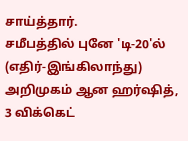சாய்த்தார்.
சமீபத்தில் புனே 'டி-20'ல் (எதிர்-இங்கிலாந்து) அறிமுகம் ஆன ஹர்ஷித், 3 விக்கெட்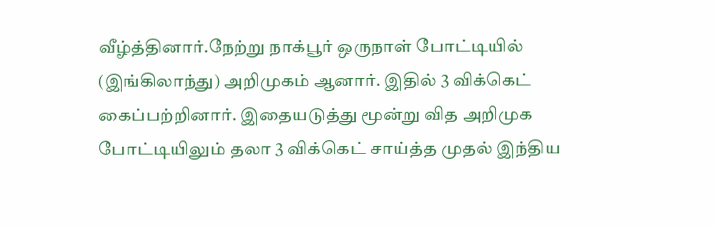வீழ்த்தினார்.நேற்று நாக்பூர் ஒருநாள் போட்டியில் (இங்கிலாந்து) அறிமுகம் ஆனார். இதில் 3 விக்கெட் கைப்பற்றினார். இதையடுத்து மூன்று வித அறிமுக போட்டியிலும் தலா 3 விக்கெட் சாய்த்த முதல் இந்திய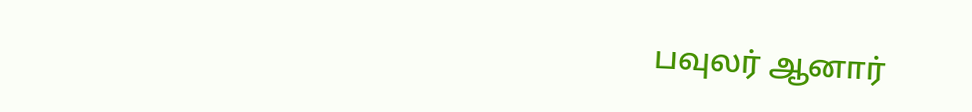பவுலர் ஆனார்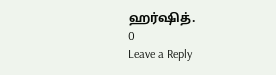ஹர்ஷித்.
0
Leave a Reply